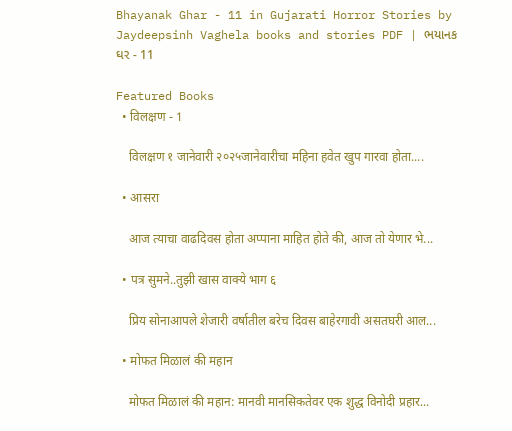Bhayanak Ghar - 11 in Gujarati Horror Stories by Jaydeepsinh Vaghela books and stories PDF | ભયાનક ઘર - 11

Featured Books
  • विलक्षण - 1

    विलक्षण १ जानेवारी २०२५जानेवारीचा महिना हवेत खुप गारवा होता....

  • आसरा

    आज त्याचा वाढदिवस होता अप्पाना माहित होते की, आज तो येणार भे...

  • पत्र सुमने..तुझी खास वाक्ये भाग ६

    प्रिय सोनाआपले शेजारी वर्षातील बरेच दिवस बाहेरगावी असतघरी आल...

  • मोफत मिळालं की महान

    मोफत मिळालं की महान: मानवी मानसिकतेवर एक शुद्ध विनोदी प्रहार...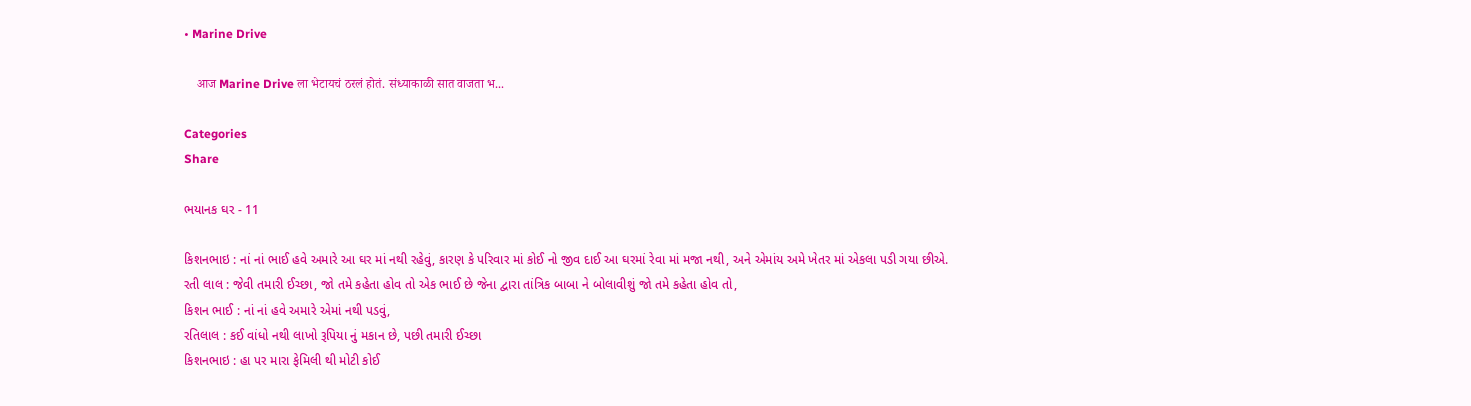• Marine Drive

    आज Marine Drive ला भेटायचं ठरलं होतं. संध्याकाळी सात वाजता भ...

Categories
Share

ભયાનક ઘર - 11

કિશનભાઇ : નાં નાં ભાઈ હવે અમારે આ ઘર માં નથી રહેવું, કારણ કે પરિવાર માં કોઈ નો જીવ દાઈ આ ઘરમાં રેવા માં મજા નથી, અને એમાંય અમે ખેતર માં એકલા પડી ગયા છીએ.
રતી લાલ : જેવી તમારી ઈચ્છા, જો તમે કહેતા હોવ તો એક ભાઈ છે જેના દ્વારા તાંત્રિક બાબા ને બોલાવીશું જો તમે કહેતા હોવ તો,
કિશન ભાઈ : નાં નાં હવે અમારે એમાં નથી પડવું,
રતિલાલ : કઈ વાંધો નથી લાખો રૂપિયા નું મકાન છે, પછી તમારી ઈચ્છા
કિશનભાઇ : હા પર મારા ફેમિલી થી મોટી કોઈ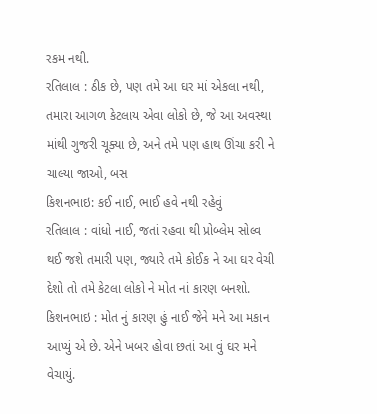રકમ નથી.
રતિલાલ : ઠીક છે, પણ તમે આ ઘર માં એકલા નથી, તમારા આગળ કેટલાય એવા લોકો છે, જે આ અવસ્થા માંથી ગુજરી ચૂક્યા છે, અને તમે પણ હાથ ઊંચા કરી ને ચાલ્યા જાઓ, બસ
કિશનભાઇ: કઈ નાઈ, ભાઈ હવે નથી રહેવું
રતિલાલ : વાંધો નાઈ, જતાં રહવા થી પ્રોબ્લેમ સોલ્વ થઈ જશે તમારી પણ, જ્યારે તમે કોઈક ને આ ઘર વેચી દેશો તો તમે કેટલા લોકો ને મોત નાં કારણ બનશો.
કિશનભાઇ : મોત નું કારણ હું નાઈ જેને મને આ મકાન આપ્યું એ છે. એને ખબર હોવા છતાં આ વું ઘર મને વેચાયું.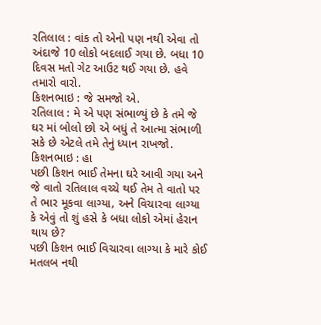રતિલાલ : વાંક તો એનો પણ નથી એવા તો અંદાજે 10 લોકો બદલાઈ ગયા છે. બધા 10 દિવસ મતો ગેટ આઉટ થઈ ગયા છે. હવે તમારો વારો.
કિશનભાઇ : જે સમજો એ.
રતિલાલ : મે એ પણ સંભાળ્યું છે કે તમે જે ઘર માં બોલો છો એ બધું તે આત્મા સંભાળી સકે છે એટલે તમે તેનું ધ્યાન રાખજો.
કિશનભાઇ : હા
પછી કિશન ભાઈ તેમના ઘરે આવી ગયા અને જે વાતો રતિલાલ વચ્ચે થઈ તેમ તે વાતો પર તે ભાર મૂકવા લાગ્યા, અને વિચારવા લાગ્યા કે એવું તો શું હસે કે બધા લોકો એમાં હેરાન થાય છે?
પછી કિશન ભાઈ વિચારવા લાગ્યા કે મારે કોઈ મતલબ નથી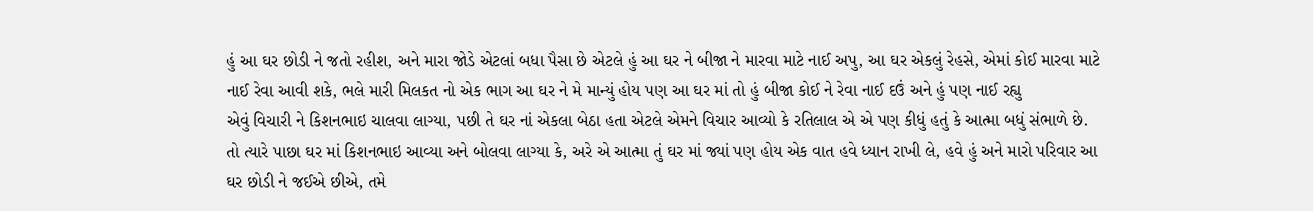હું આ ઘર છોડી ને જતો રહીશ, અને મારા જોડે એટલાં બધા પૈસા છે એટલે હું આ ઘર ને બીજા ને મારવા માટે નાઈ અપુ, આ ઘર એકલું રેહસે, એમાં કોઈ મારવા માટે નાઈ રેવા આવી શકે, ભલે મારી મિલકત નો એક ભાગ આ ઘર ને મે માન્યું હોય પણ આ ઘર માં તો હું બીજા કોઈ ને રેવા નાઈ દઉં અને હું પણ નાઈ રહ્યુ
એવું વિચારી ને કિશનભાઇ ચાલવા લાગ્યા, પછી તે ઘર નાં એકલા બેઠા હતા એટલે એમને વિચાર આવ્યો કે રતિલાલ એ એ પણ કીધું હતું કે આત્મા બધું સંભાળે છે.
તો ત્યારે પાછા ઘર માં કિશનભાઇ આવ્યા અને બોલવા લાગ્યા કે, અરે એ આત્મા તું ઘર માં જ્યાં પણ હોય એક વાત હવે ધ્યાન રાખી લે, હવે હું અને મારો પરિવાર આ ઘર છોડી ને જઈએ છીએ, તમે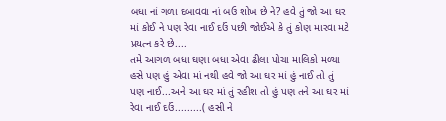બધા નાં ગળા દબાવવા નાં બઉ શોખ છે ને? હવે તું જો આ ઘર માં કોઈ ને પણ રેવા નાઈ દઉં પછી જોઈએ કે તું કોણ મારવા મટે પ્રયત્ન કરે છે....
તમે આગળ બધા ઘણા બધા એવા ઢીલા પોચા માલિકો મળ્યા હસે પણ હું એવા માં નથી હવે જો આ ઘર માં હું નાઈ તો તું પણ નાઈ...અને આ ઘર માં તું રહીશ તો હું પણ તને આ ઘર માં રેવા નાઈ દઉં.........( હસી ને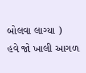બોલવા લાગ્યા )
હવે જો ખાલી આગળ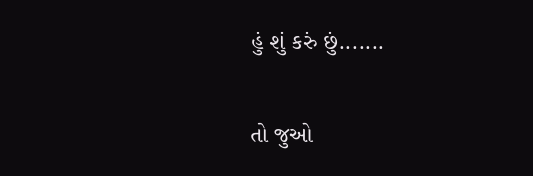હું શું કરું છું.......

તો જુઓ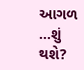આગળ ...શું થશે?